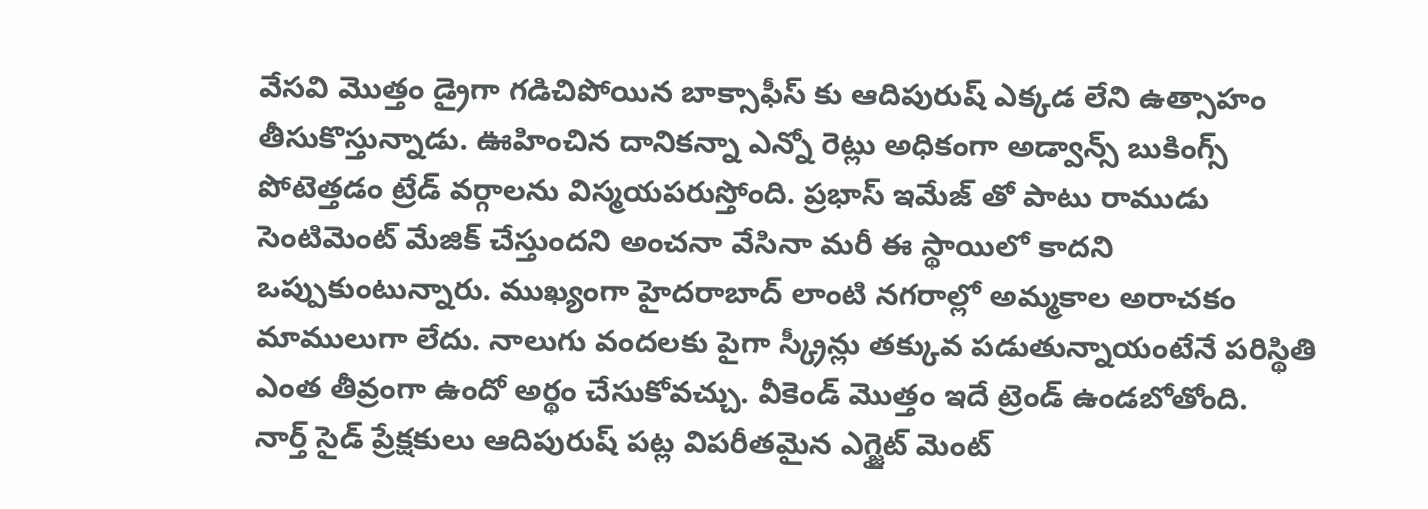వేసవి మొత్తం డ్రైగా గడిచిపోయిన బాక్సాఫీస్ కు ఆదిపురుష్ ఎక్కడ లేని ఉత్సాహం తీసుకొస్తున్నాడు. ఊహించిన దానికన్నా ఎన్నో రెట్లు అధికంగా అడ్వాన్స్ బుకింగ్స్ పోటెత్తడం ట్రేడ్ వర్గాలను విస్మయపరుస్తోంది. ప్రభాస్ ఇమేజ్ తో పాటు రాముడు సెంటిమెంట్ మేజిక్ చేస్తుందని అంచనా వేసినా మరీ ఈ స్థాయిలో కాదని ఒప్పుకుంటున్నారు. ముఖ్యంగా హైదరాబాద్ లాంటి నగరాల్లో అమ్మకాల అరాచకం మాములుగా లేదు. నాలుగు వందలకు పైగా స్క్రీన్లు తక్కువ పడుతున్నాయంటేనే పరిస్థితి ఎంత తీవ్రంగా ఉందో అర్థం చేసుకోవచ్చు. వీకెండ్ మొత్తం ఇదే ట్రెండ్ ఉండబోతోంది.
నార్త్ సైడ్ ప్రేక్షకులు ఆదిపురుష్ పట్ల విపరీతమైన ఎగ్జైట్ మెంట్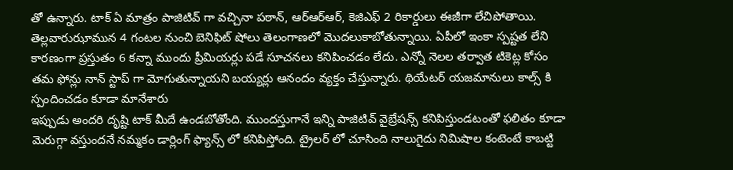తో ఉన్నారు. టాక్ ఏ మాత్రం పాజిటివ్ గా వచ్చినా పఠాన్, ఆర్ఆర్ఆర్, కెజిఎఫ్ 2 రికార్డులు ఈజీగా లేచిపోతాయి. తెల్లవారుఝామున 4 గంటల నుంచి బెనిఫిట్ షోలు తెలంగాణలో మొదలుకాబోతున్నాయి. ఏపీలో ఇంకా స్పష్టత లేని కారణంగా ప్రస్తుతం 6 కన్నా ముందు ప్రీమియర్లు పడే సూచనలు కనిపించడం లేదు. ఎన్నో నెలల తర్వాత టికెట్ల కోసం తమ ఫోన్లు నాన్ స్టాప్ గా మోగుతున్నాయని బయ్యర్లు ఆనందం వ్యక్తం చేస్తున్నారు. థియేటర్ యజమానులు కాల్స్ కి స్పందించడం కూడా మానేశారు
ఇప్పుడు అందరి దృష్టి టాక్ మీదే ఉండబోతోంది. ముందస్తుగానే ఇన్ని పాజిటివ్ వైబ్రేషన్స్ కనిపిస్తుండటంతో ఫలితం కూడా మెరుగ్గా వస్తుందనే నమ్మకం డార్లింగ్ ఫ్యాన్స్ లో కనిపిస్తోంది. ట్రైలర్ లో చూసింది నాలుగైదు నిమిషాల కంటెంటే కాబట్టి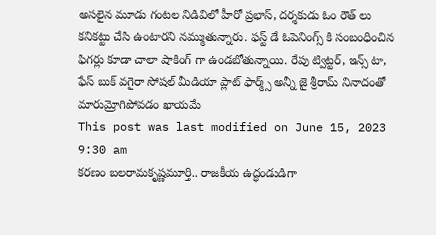అసలైన మూడు గంటల నిడివిలో హీరో ప్రభాస్, దర్శకుడు ఓం రౌత్ లు కనికట్టు చేసి ఉంటారని నమ్ముతున్నారు. ఫస్ట్ డే ఓపెనింగ్స్ కి సంబంధించిన ఫిగర్లు కూడా చాలా షాకింగ్ గా ఉండబోతున్నాయి. రేపు ట్విట్టర్, ఇన్స్ టా, ఫేస్ బుక్ వగైరా సోషల్ మీడియా ప్లాట్ ఫార్మ్స్ అన్నీ జై శ్రీరామ్ నినాదంతో మారుమ్రోగిపోవడం ఖాయమే
This post was last modified on June 15, 2023 9:30 am
కరణం బలరామకృష్ణమూర్తి.. రాజకీయ ఉద్ధండుడిగా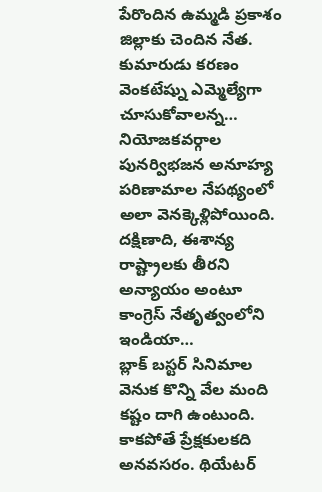పేరొందిన ఉమ్మడి ప్రకాశం జిల్లాకు చెందిన నేత. కుమారుడు కరణం వెంకటేష్ను ఎమ్మెల్యేగా చూసుకోవాలన్న…
నియోజకవర్గాల పునర్విభజన అనూహ్య పరిణామాల నేపథ్యంలో అలా వెనక్కెళ్లిపోయింది. దక్షిణాది, ఈశాన్య రాష్ట్రాలకు తీరని అన్యాయం అంటూ కాంగ్రెస్ నేతృత్వంలోని ఇండియా…
బ్లాక్ బస్టర్ సినిమాల వెనుక కొన్ని వేల మంది కష్టం దాగి ఉంటుంది. కాకపోతే ప్రేక్షకులకది అనవసరం. థియేటర్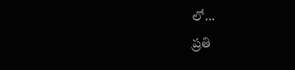లో…
ప్రతి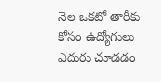నెల ఒకటో తారీకు కోసం ఉద్యోగులు ఎదురు చూడడం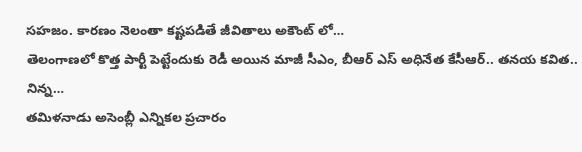సహజం. కారణం నెలంతా కష్టపడితే జీవితాలు అకౌంట్ లో…
తెలంగాణలో కొత్త పార్టీ పెట్టేందుకు రెడీ అయిన మాజీ సీఎం, బీఆర్ ఎస్ అధినేత కేసీఆర్.. తనయ కవిత.. నిన్న…
తమిళనాడు అసెంబ్లీ ఎన్నికల ప్రచారం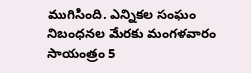ముగిసింది. ఎన్నికల సంఘం నిబంధనల మేరకు మంగళవారం సాయంత్రం 5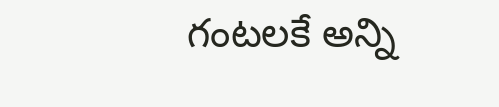గంటలకే అన్ని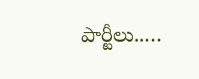పార్టీలు..…